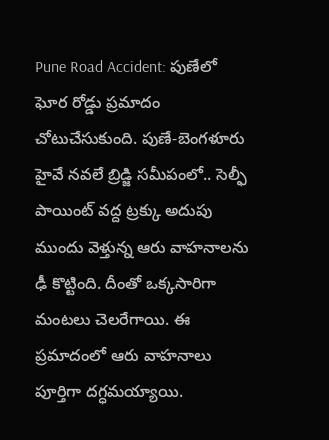Pune Road Accident: పుణేలో ఘోర రోడ్డు ప్రమాదం చోటుచేసుకుంది. పుణే-బెంగళూరు హైవే నవలే బ్రిడ్జి సమీపంలో.. సెల్ఫీ పాయింట్ వద్ద ట్రక్కు అదుపు ముందు వెళ్తున్న ఆరు వాహనాలను ఢీ కొట్టింది. దీంతో ఒక్కసారిగా మంటలు చెలరేగాయి. ఈ ప్రమాదంలో ఆరు వాహనాలు పూర్తిగా దగ్ధమయ్యాయి.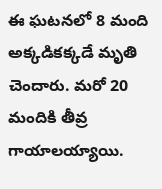ఈ ఘటనలో 8 మంది అక్కడికక్కడే మృతి చెందారు. మరో 20 మందికి తీవ్ర గాయాలయ్యాయి.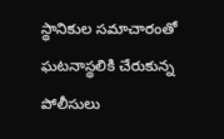స్థానికుల సమాచారంతో ఘటనాస్థలికి చేరుకున్న పోలీసులు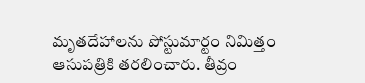మృతదేహాలను పోస్టుమార్టం నిమిత్తం ఆసుపత్రికి తరలించారు. తీవ్రం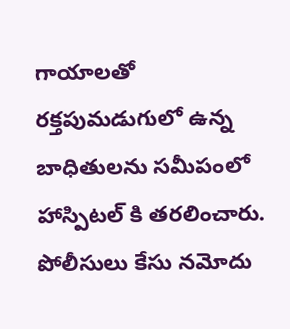గాయాలతో రక్తపుమడుగులో ఉన్న బాధితులను సమీపంలో హాస్పిటల్ కి తరలించారు. పోలీసులు కేసు నమోదు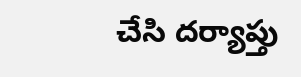చేసి దర్యాప్తు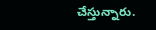చేస్తున్నారు.